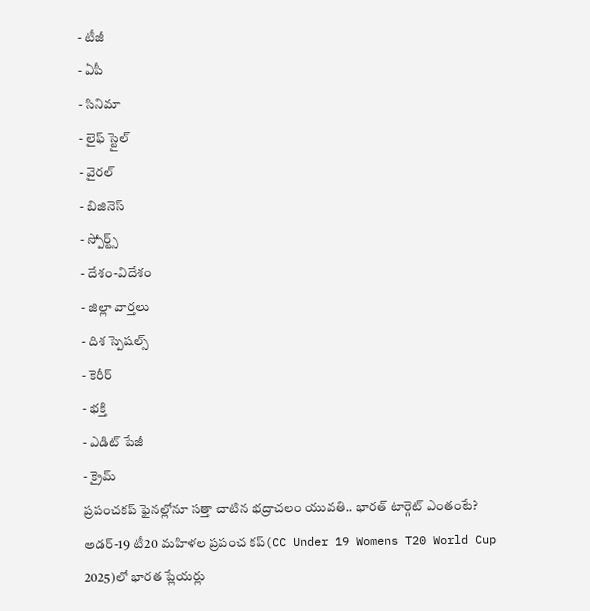- టీజీ
- ఏపీ
- సినిమా
- లైఫ్ స్టైల్
- వైరల్
- బిజినెస్
- స్పోర్ట్స్
- దేశం-విదేశం
- జిల్లా వార్తలు
- దిశ స్పెషల్స్
- కెరీర్
- భక్తి
- ఎడిట్ పేజీ
- క్రైమ్
ప్రపంచకప్ ఫైనల్లోనూ సత్తా చాటిన భద్రాచలం యువతి.. భారత్ టార్గెట్ ఎంతంటే?
అడర్-19 టీ20 మహిళల ప్రపంచ కప్(CC Under 19 Womens T20 World Cup 2025)లో భారత ప్లేయర్లు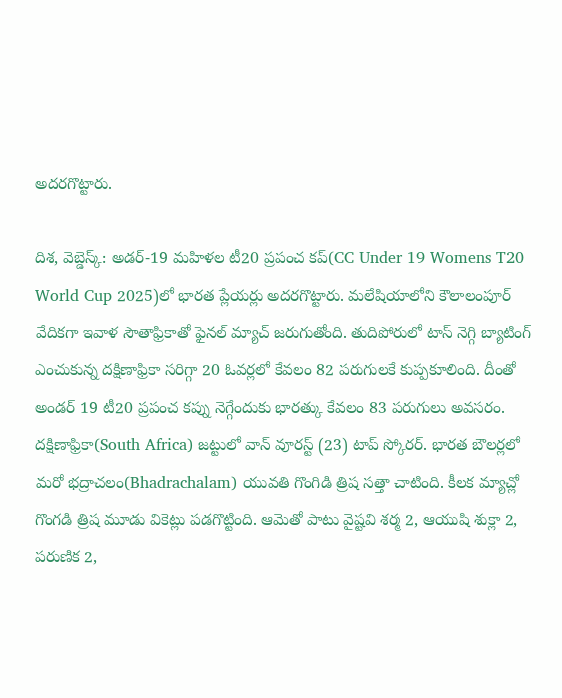అదరగొట్టారు.

దిశ, వెబ్డెస్క్: అడర్-19 మహిళల టీ20 ప్రపంచ కప్(CC Under 19 Womens T20 World Cup 2025)లో భారత ప్లేయర్లు అదరగొట్టారు. మలేషియాలోని కౌలాలంపూర్ వేదికగా ఇవాళ సౌతాఫ్రికాతో ఫైనల్ మ్యాచ్ జరుగుతోంది. తుదిపోరులో టాస్ నెగ్గి బ్యాటింగ్ ఎంచుకున్న దక్షిణాఫ్రికా సరిగ్గా 20 ఓవర్లలో కేవలం 82 పరుగులకే కుప్పకూలింది. దీంతో అండర్ 19 టీ20 ప్రపంచ కప్ను నెగ్గేందుకు భారత్కు కేవలం 83 పరుగులు అవసరం. దక్షిణాఫ్రికా(South Africa) జట్టులో వాన్ వూరస్ట్ (23) టాప్ స్కోరర్. భారత బౌలర్లలో మరో భద్రాచలం(Bhadrachalam) యువతి గొంగిడి త్రిష సత్తా చాటింది. కీలక మ్యాచ్లో గొంగడి త్రిష మూడు వికెట్లు పడగొట్టింది. ఆమెతో పాటు వైష్టవి శర్మ 2, ఆయుషి శుక్లా 2, పరుణిక 2,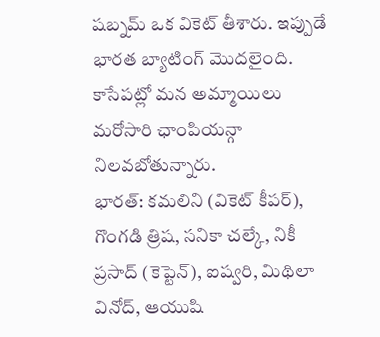షబ్నమ్ ఒక వికెట్ తీశారు. ఇప్పుడే భారత బ్యాటింగ్ మొదలైంది. కాసేపట్లో మన అమ్మాయిలు మరోసారి ఛాంపియన్గా నిలవబోతున్నారు.
భారత్: కమలిని (వికెట్ కీపర్), గొంగడి త్రిష, సనికా చల్కే, నికీ ప్రసాద్ (కెప్టెన్), ఐష్వరి, మిథిలా వినోద్, ఆయుషి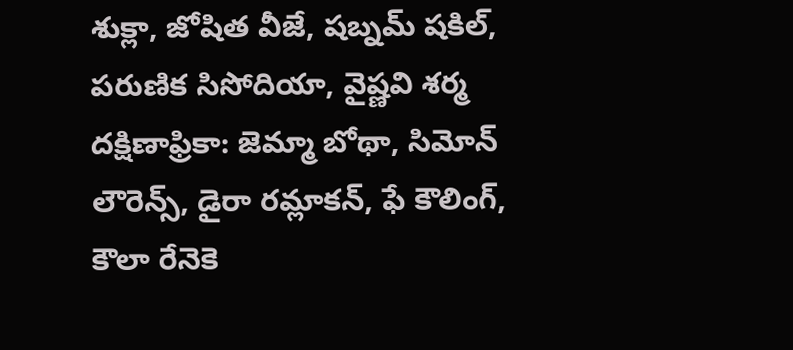శుక్లా, జోషిత వీజే, షబ్నమ్ షకిల్, పరుణిక సిసోదియా, వైష్ణవి శర్మ
దక్షిణాఫ్రికా: జెమ్మా బోథా, సిమోన్ లౌరెన్స్, డైరా రమ్లాకన్, ఫే కౌలింగ్, కౌలా రేనెకె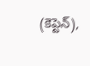(కెప్టెన్),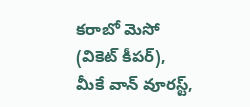కరాబో మెసో (వికెట్ కీపర్), మీకే వాన్ వూరస్ట్,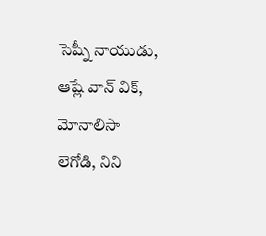సెష్నీ నాయుడు, ఆష్లే వాన్ విక్, మోనాలిసా లెగోడి, నిని